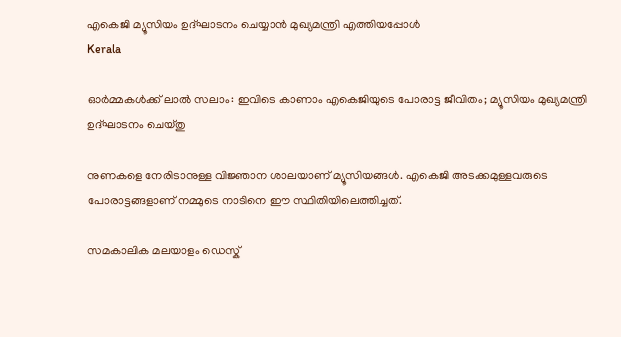എകെജി മ്യൂസിയം ഉദ്ഘാടനം ചെയ്യാന്‍ മുഖ്യമന്ത്രി എത്തിയപ്പോള്‍
Kerala

ഓര്‍മ്മകള്‍ക്ക് ലാല്‍ സലാം: ഇവിടെ കാണാം എകെജിയുടെ പോരാട്ട ജീവിതം; മ്യൂസിയം മുഖ്യമന്ത്രി ഉദ്ഘാടനം ചെയ്തു

നുണകളെ നേരിടാനുള്ള വിജ്ഞാന ശാലയാണ് മ്യൂസിയങ്ങള്‍. എകെജി അടക്കമുള്ളവരുടെ പോരാട്ടങ്ങളാണ് നമ്മുടെ നാടിനെ ഈ സ്ഥിതിയിലെത്തിച്ചത്.

സമകാലിക മലയാളം ഡെസ്ക്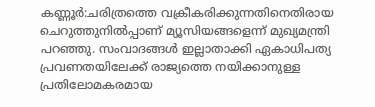കണ്ണൂര്‍:ചരിത്രത്തെ വക്രീകരിക്കുന്നതിനെതിരായ ചെറുത്തുനില്‍പ്പാണ് മ്യൂസിയങ്ങളെന്ന് മുഖ്യമന്ത്രി പറഞ്ഞു. സംവാദങ്ങള്‍ ഇല്ലാതാക്കി ഏകാധിപത്യ പ്രവണതയിലേക്ക് രാജ്യത്തെ നയിക്കാനുള്ള പ്രതിലോമകരമായ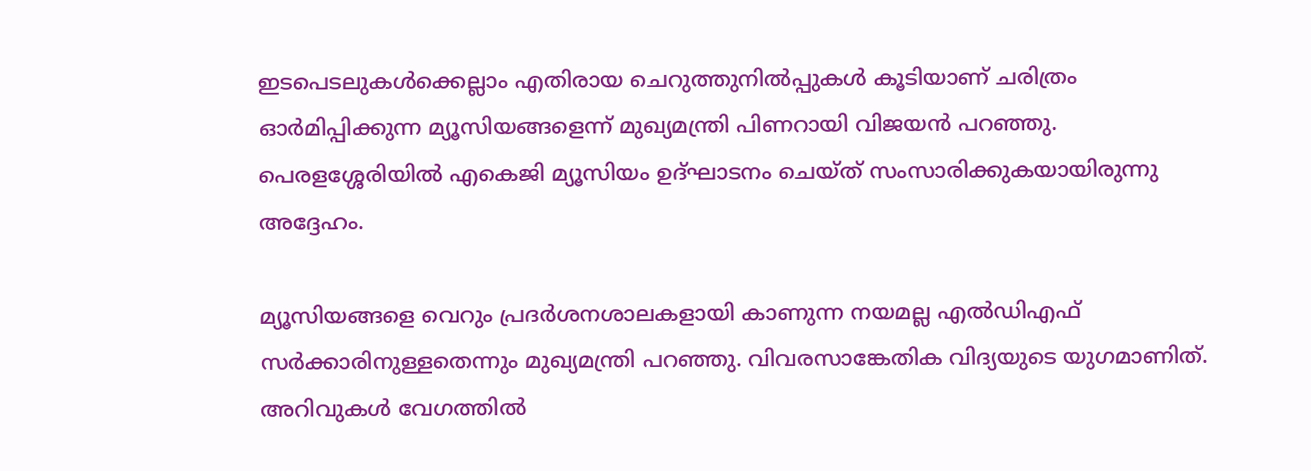ഇടപെടലുകള്‍ക്കെല്ലാം എതിരായ ചെറുത്തുനില്‍പ്പുകള്‍ കൂടിയാണ് ചരിത്രം ഓര്‍മിപ്പിക്കുന്ന മ്യൂസിയങ്ങളെന്ന് മുഖ്യമന്ത്രി പിണറായി വിജയന്‍ പറഞ്ഞു. പെരളശ്ശേരിയില്‍ എകെജി മ്യൂസിയം ഉദ്ഘാടനം ചെയ്ത് സംസാരിക്കുകയായിരുന്നു അദ്ദേഹം.

മ്യൂസിയങ്ങളെ വെറും പ്രദര്‍ശനശാലകളായി കാണുന്ന നയമല്ല എല്‍ഡിഎഫ് സര്‍ക്കാരിനുള്ളതെന്നും മുഖ്യമന്ത്രി പറഞ്ഞു. വിവരസാങ്കേതിക വിദ്യയുടെ യുഗമാണിത്. അറിവുകള്‍ വേഗത്തില്‍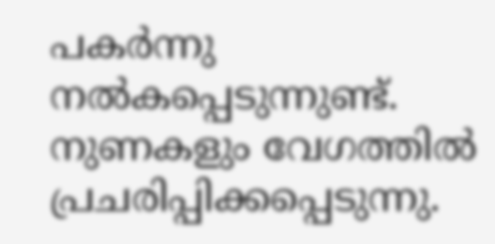പകര്‍ന്നു നല്‍കപ്പെടുന്നുണ്ട്. നുണകളും വേഗത്തില്‍ പ്രചരിപ്പിക്കപ്പെടുന്നു.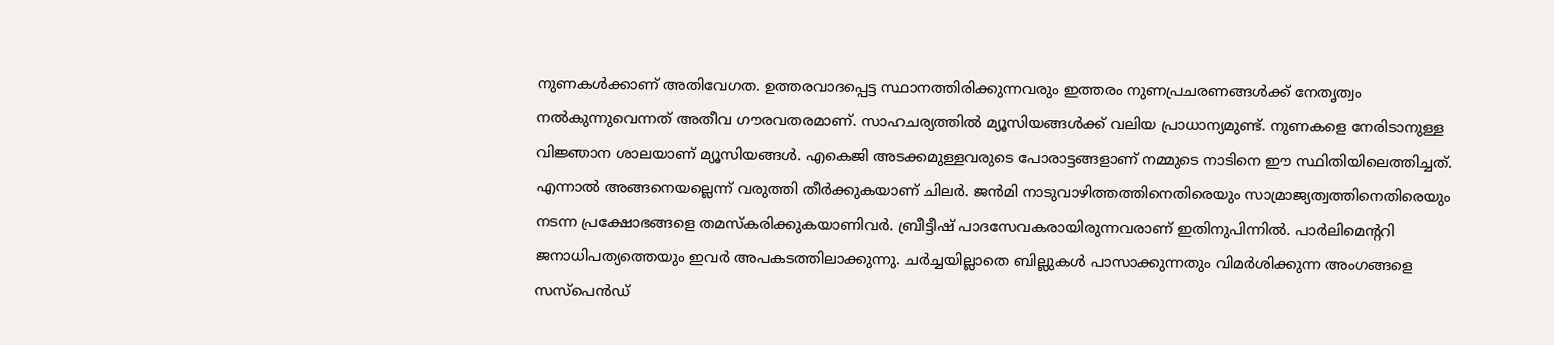നുണകള്‍ക്കാണ് അതിവേഗത. ഉത്തരവാദപ്പെട്ട സ്ഥാനത്തിരിക്കുന്നവരും ഇത്തരം നുണപ്രചരണങ്ങള്‍ക്ക് നേതൃത്വം നല്‍കുന്നുവെന്നത് അതീവ ഗൗരവതരമാണ്. സാഹചര്യത്തില്‍ മ്യൂസിയങ്ങള്‍ക്ക് വലിയ പ്രാധാന്യമുണ്ട്. നുണകളെ നേരിടാനുള്ള വിജ്ഞാന ശാലയാണ് മ്യൂസിയങ്ങള്‍. എകെജി അടക്കമുള്ളവരുടെ പോരാട്ടങ്ങളാണ് നമ്മുടെ നാടിനെ ഈ സ്ഥിതിയിലെത്തിച്ചത്. എന്നാല്‍ അങ്ങനെയല്ലെന്ന് വരുത്തി തീര്‍ക്കുകയാണ് ചിലര്‍. ജന്‍മി നാടുവാഴിത്തത്തിനെതിരെയും സാമ്രാജ്യത്വത്തിനെതിരെയും നടന്ന പ്രക്ഷോഭങ്ങളെ തമസ്‌കരിക്കുകയാണിവര്‍. ബ്രീട്ടീഷ് പാദസേവകരായിരുന്നവരാണ് ഇതിനുപിന്നില്‍. പാര്‍ലിമെന്ററി ജനാധിപത്യത്തെയും ഇവര്‍ അപകടത്തിലാക്കുന്നു. ചര്‍ച്ചയില്ലാതെ ബില്ലുകള്‍ പാസാക്കുന്നതും വിമര്‍ശിക്കുന്ന അംഗങ്ങളെ സസ്പെന്‍ഡ്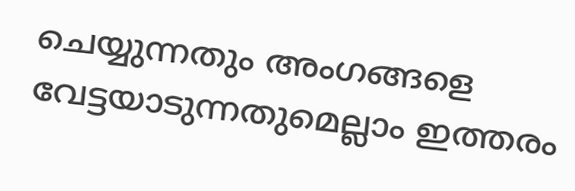ചെയ്യുന്നതും അംഗങ്ങളെ വേട്ടയാടുന്നതുമെല്ലാം ഇത്തരം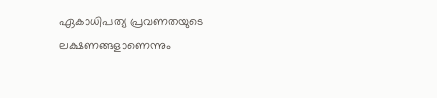ഏകാധിപത്യ പ്രവണതയുടെ ലക്ഷണങ്ങളാണെന്നും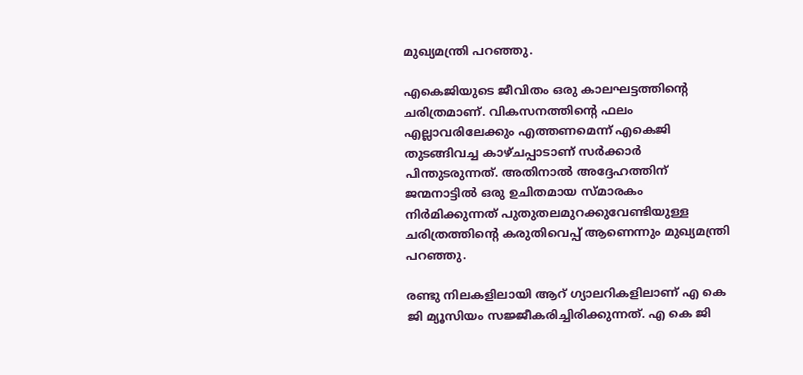മുഖ്യമന്ത്രി പറഞ്ഞു.

എകെജിയുടെ ജീവിതം ഒരു കാലഘട്ടത്തിന്റെ ചരിത്രമാണ്. വികസനത്തിന്റെ ഫലം എല്ലാവരിലേക്കും എത്തണമെന്ന് എകെജി തുടങ്ങിവച്ച കാഴ്ചപ്പാടാണ് സര്‍ക്കാര്‍ പിന്തുടരുന്നത്. അതിനാല്‍ അദ്ദേഹത്തിന് ജന്മനാട്ടില്‍ ഒരു ഉചിതമായ സ്മാരകം നിര്‍മിക്കുന്നത് പുതുതലമുറക്കുവേണ്ടിയുള്ള ചരിത്രത്തിന്റെ കരുതിവെപ്പ് ആണെന്നും മുഖ്യമന്ത്രി പറഞ്ഞു.

രണ്ടു നിലകളിലായി ആറ് ഗ്യാലറികളിലാണ് എ കെ ജി മ്യൂസിയം സജ്ജീകരിച്ചിരിക്കുന്നത്. എ കെ ജി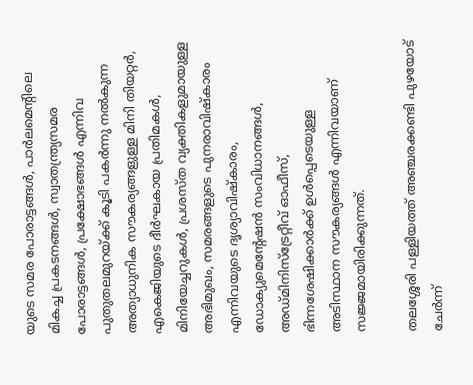യുടെ സമര പോരാട്ടങ്ങള്‍, പാര്‍ലമെന്റിലെ മികച്ച പ്രകടനങ്ങള്‍, സ്വാതന്ത്ര്യസമര പോരാട്ടങ്ങള്‍, പ്രക്ഷോഭങ്ങള്‍ എന്നിവ പുതുതലമുറയ്ക്ക് കൂടി പകര്‍ന്നു നല്‍കുന്ന അത്യാധുനിക സൗകര്യങ്ങളുള്ള മിനി തിയറ്റര്‍, എകെജിയുടെ ദീര്‍ഘകായ പ്രതിമകള്‍, മിനിയേച്ചറുകള്‍, പ്രശസ്ത വ്യക്തികളുമായുള്ള അഭിമുഖം, സമരങ്ങളുടെ പുനരാവിഷ്‌കാരം എന്നിവയുടെ ദൃശ്യാവിഷ്‌കാരം, ഡോക്യുമെന്റേഷന്‍ സംവിധാനങ്ങള്‍, അഡ്മിനിസ്‌ട്രേറ്റീവ് ഓഫീസ്, ഭിന്നശേഷിക്കാര്‍ക്ക് ഉള്‍പ്പെടെയുള്ള അടിസ്ഥാന സൗകര്യങ്ങള്‍ എന്നിവയാണ് സജ്ജമായിരിക്കുന്നത്.

തലശ്ശേരി പള്ളിയത്ത് അഞ്ചരക്കണ്ടി പുഴയോട് ചേര്‍ന്ന്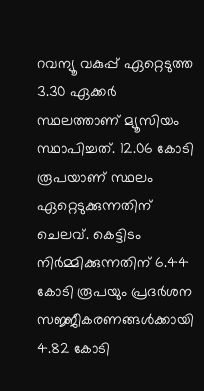റവന്യൂ വകുപ്പ് ഏറ്റെടുത്ത 3.30 ഏക്കര്‍ സ്ഥലത്താണ് മ്യൂസിയം സ്ഥാപിച്ചത്. 12.06 കോടി രൂപയാണ് സ്ഥലം ഏറ്റെടുക്കുന്നതിന് ചെലവ്. കെട്ടിടം നിര്‍മ്മിക്കുന്നതിന് 6.44 കോടി രൂപയും പ്രദര്‍ശന സജ്ജീകരണങ്ങള്‍ക്കായി 4.82 കോടി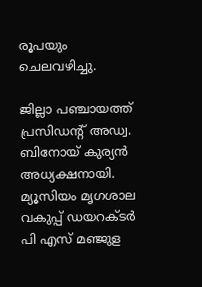രൂപയും ചെലവഴിച്ചു.

ജില്ലാ പഞ്ചായത്ത് പ്രസിഡന്റ് അഡ്വ. ബിനോയ് കുര്യന്‍ അധ്യക്ഷനായി. മ്യൂസിയം മൃഗശാല വകുപ്പ് ഡയറക്ടര്‍ പി എസ് മഞ്ജുള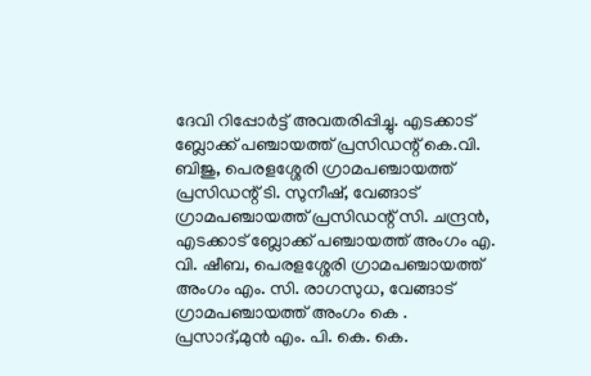ദേവി റിപ്പോര്‍ട്ട് അവതരിപ്പിച്ചു. എടക്കാട് ബ്ലോക്ക് പഞ്ചായത്ത് പ്രസിഡന്റ് കെ.വി. ബിജു, പെരളശ്ശേരി ഗ്രാമപഞ്ചായത്ത് പ്രസിഡന്റ് ടി. സുനീഷ്, വേങ്ങാട് ഗ്രാമപഞ്ചായത്ത് പ്രസിഡന്റ് സി. ചന്ദ്രന്‍, എടക്കാട് ബ്ലോക്ക് പഞ്ചായത്ത് അംഗം എ. വി. ഷീബ, പെരളശ്ശേരി ഗ്രാമപഞ്ചായത്ത് അംഗം എം. സി. രാഗസുധ, വേങ്ങാട് ഗ്രാമപഞ്ചായത്ത് അംഗം കെ . പ്രസാദ്,മുന്‍ എം. പി. കെ. കെ.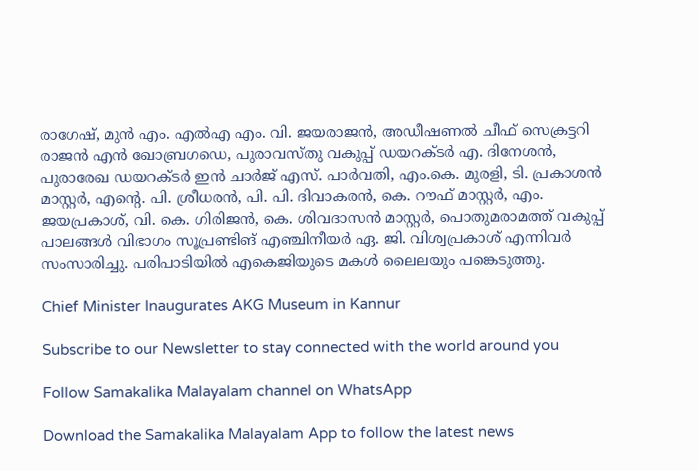രാഗേഷ്, മുന്‍ എം. എല്‍എ എം. വി. ജയരാജന്‍, അഡീഷണല്‍ ചീഫ് സെക്രട്ടറി രാജന്‍ എന്‍ ഖോബ്രഗഡെ, പുരാവസ്തു വകുപ്പ് ഡയറക്ടര്‍ എ. ദിനേശന്‍, പുരാരേഖ ഡയറക്ടര്‍ ഇന്‍ ചാര്‍ജ് എസ്. പാര്‍വതി, എം.കെ. മുരളി, ടി. പ്രകാശന്‍ മാസ്റ്റര്‍, എന്റെ. പി. ശ്രീധരന്‍, പി. പി. ദിവാകരന്‍, കെ. റൗഫ് മാസ്റ്റര്‍, എം. ജയപ്രകാശ്, വി. കെ. ഗിരിജന്‍, കെ. ശിവദാസന്‍ മാസ്റ്റര്‍, പൊതുമരാമത്ത് വകുപ്പ് പാലങ്ങള്‍ വിഭാഗം സൂപ്രണ്ടിങ് എഞ്ചിനീയര്‍ ഏ. ജി. വിശ്വപ്രകാശ് എന്നിവര്‍ സംസാരിച്ചു. പരിപാടിയില്‍ എകെജിയുടെ മകള്‍ ലൈലയും പങ്കെടുത്തു.

Chief Minister Inaugurates AKG Museum in Kannur

Subscribe to our Newsletter to stay connected with the world around you

Follow Samakalika Malayalam channel on WhatsApp

Download the Samakalika Malayalam App to follow the latest news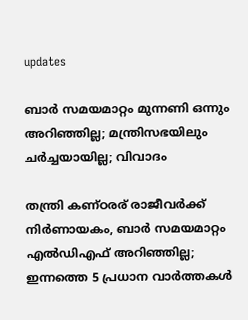updates

ബാര്‍ സമയമാറ്റം മുന്നണി ഒന്നും അറിഞ്ഞില്ല; മന്ത്രിസഭയിലും ചര്‍ച്ചയായില്ല; വിവാദം

തന്ത്രി കണ്ഠരര് രാജീവര്‍ക്ക് നിര്‍ണായകം, ബാര്‍ സമയമാറ്റം എല്‍ഡിഎഫ് അറിഞ്ഞില്ല; ഇന്നത്തെ 5 പ്രധാന വാര്‍ത്തകള്‍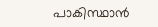പാകിസ്ഥാന്‍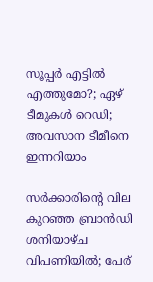സൂപ്പര്‍ എട്ടില്‍ എത്തുമോ?; ഏഴ് ടീമുകള്‍ റെഡി; അവസാന ടീമീനെ ഇന്നറിയാം

സര്‍ക്കാരിന്റെ വില കുറഞ്ഞ ബ്രാന്‍ഡി ശനിയാഴ്ച വിപണിയില്‍; പേര്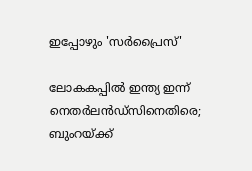ഇപ്പോഴും 'സര്‍പ്രൈസ്'

ലോകകപ്പില്‍ ഇന്ത്യ ഇന്ന് നെതര്‍ലന്‍ഡ്‌സിനെതിരെ; ബുംറയ്ക്ക്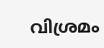വിശ്രമം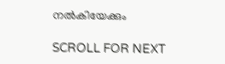നല്‍കിയേക്കും

SCROLL FOR NEXT